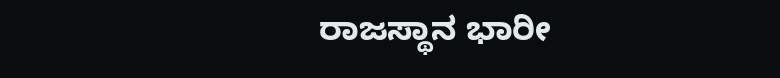ರಾಜಸ್ಥಾನ ಭಾರೀ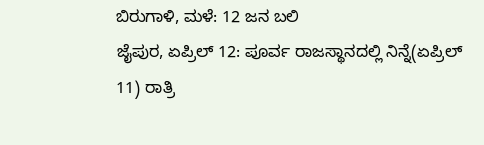ಬಿರುಗಾಳಿ, ಮಳೆ: 12 ಜನ ಬಲಿ
ಜೈಪುರ, ಏಪ್ರಿಲ್ 12: ಪೂರ್ವ ರಾಜಸ್ಥಾನದಲ್ಲಿ ನಿನ್ನೆ(ಏಪ್ರಿಲ್ 11) ರಾತ್ರಿ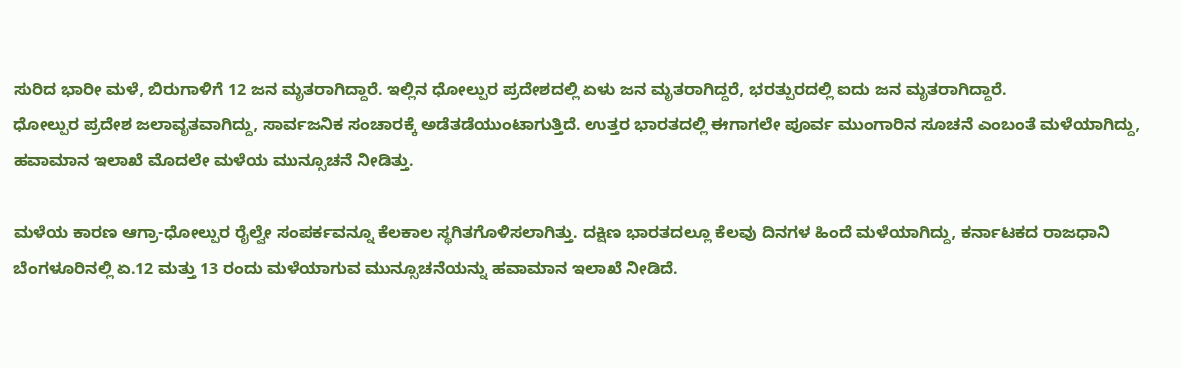ಸುರಿದ ಭಾರೀ ಮಳೆ, ಬಿರುಗಾಳಿಗೆ 12 ಜನ ಮೃತರಾಗಿದ್ದಾರೆ. ಇಲ್ಲಿನ ಧೋಲ್ಪುರ ಪ್ರದೇಶದಲ್ಲಿ ಏಳು ಜನ ಮೃತರಾಗಿದ್ದರೆ, ಭರತ್ಪುರದಲ್ಲಿ ಐದು ಜನ ಮೃತರಾಗಿದ್ದಾರೆ.
ಧೋಲ್ಪುರ ಪ್ರದೇಶ ಜಲಾವೃತವಾಗಿದ್ದು, ಸಾರ್ವಜನಿಕ ಸಂಚಾರಕ್ಕೆ ಅಡೆತಡೆಯುಂಟಾಗುತ್ತಿದೆ. ಉತ್ತರ ಭಾರತದಲ್ಲಿ ಈಗಾಗಲೇ ಪೂರ್ವ ಮುಂಗಾರಿನ ಸೂಚನೆ ಎಂಬಂತೆ ಮಳೆಯಾಗಿದ್ದು, ಹವಾಮಾನ ಇಲಾಖೆ ಮೊದಲೇ ಮಳೆಯ ಮುನ್ಸೂಚನೆ ನೀಡಿತ್ತು.

ಮಳೆಯ ಕಾರಣ ಆಗ್ರಾ-ಧೋಲ್ಪುರ ರೈಲ್ವೇ ಸಂಪರ್ಕವನ್ನೂ ಕೆಲಕಾಲ ಸ್ಥಗಿತಗೊಳಿಸಲಾಗಿತ್ತು. ದಕ್ಷಿಣ ಭಾರತದಲ್ಲೂ ಕೆಲವು ದಿನಗಳ ಹಿಂದೆ ಮಳೆಯಾಗಿದ್ದು, ಕರ್ನಾಟಕದ ರಾಜಧಾನಿ ಬೆಂಗಳೂರಿನಲ್ಲಿ ಏ.12 ಮತ್ತು 13 ರಂದು ಮಳೆಯಾಗುವ ಮುನ್ಸೂಚನೆಯನ್ನು ಹವಾಮಾನ ಇಲಾಖೆ ನೀಡಿದೆ.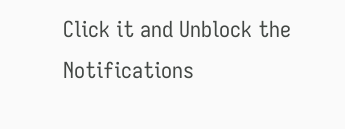Click it and Unblock the Notifications